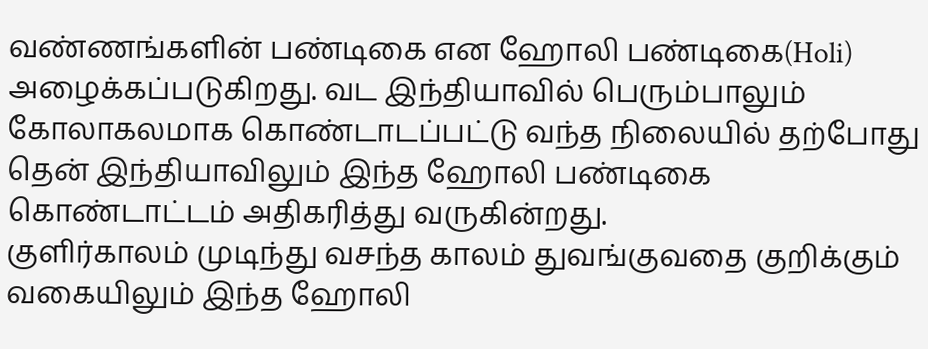வண்ணங்களின் பண்டிகை என ஹோலி பண்டிகை(Holi) அழைக்கப்படுகிறது. வட இந்தியாவில் பெரும்பாலும் கோலாகலமாக கொண்டாடப்பட்டு வந்த நிலையில் தற்போது தென் இந்தியாவிலும் இந்த ஹோலி பண்டிகை கொண்டாட்டம் அதிகரித்து வருகின்றது.
குளிர்காலம் முடிந்து வசந்த காலம் துவங்குவதை குறிக்கும் வகையிலும் இந்த ஹோலி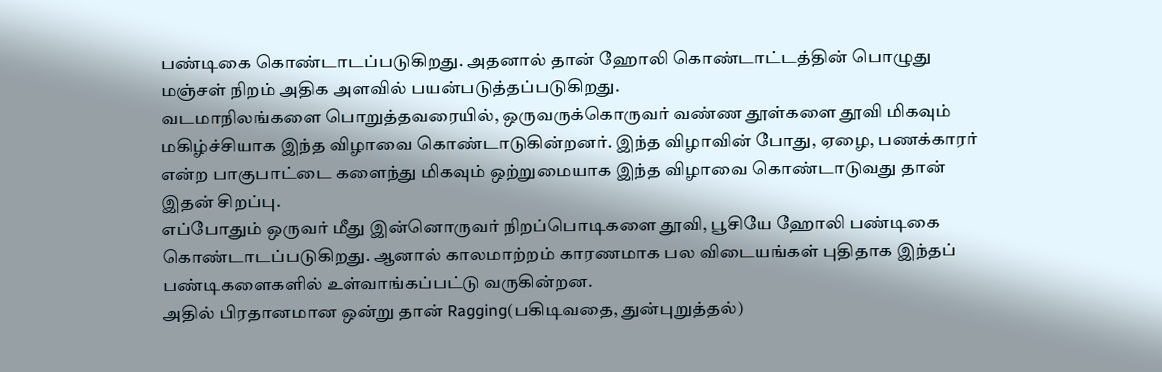பண்டிகை கொண்டாடப்படுகிறது. அதனால் தான் ஹோலி கொண்டாட்டத்தின் பொழுது மஞ்சள் நிறம் அதிக அளவில் பயன்படுத்தப்படுகிறது.
வடமாநிலங்களை பொறுத்தவரையில், ஒருவருக்கொருவர் வண்ண தூள்களை தூவி மிகவும் மகிழ்ச்சியாக இந்த விழாவை கொண்டாடுகின்றனர். இந்த விழாவின் போது, ஏழை, பணக்காரர் என்ற பாகுபாட்டை களைந்து மிகவும் ஒற்றுமையாக இந்த விழாவை கொண்டாடுவது தான் இதன் சிறப்பு.
எப்போதும் ஒருவர் மீது இன்னொருவர் நிறப்பொடிகளை தூவி, பூசியே ஹோலி பண்டிகை கொண்டாடப்படுகிறது. ஆனால் காலமாற்றம் காரணமாக பல விடையங்கள் புதிதாக இந்தப் பண்டிகளைகளில் உள்வாங்கப்பட்டு வருகின்றன.
அதில் பிரதானமான ஒன்று தான் Ragging(பகிடிவதை, துன்புறுத்தல்)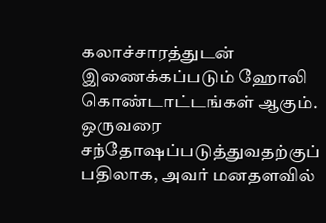கலாச்சாரத்துடன் இணைக்கப்படும் ஹோலி கொண்டாட்டங்கள் ஆகும். ஒருவரை சந்தோஷப்படுத்துவதற்குப் பதிலாக, அவர் மனதளவில்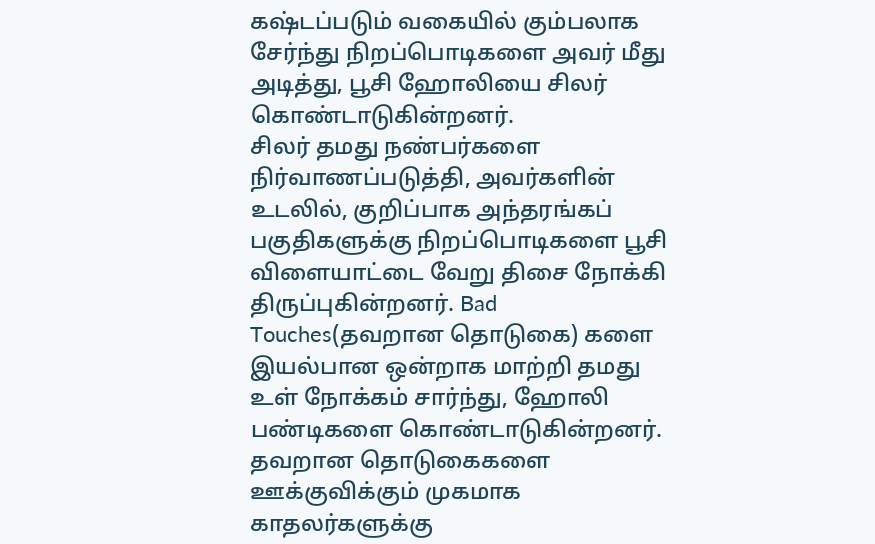கஷ்டப்படும் வகையில் கும்பலாக சேர்ந்து நிறப்பொடிகளை அவர் மீது அடித்து, பூசி ஹோலியை சிலர் கொண்டாடுகின்றனர்.
சிலர் தமது நண்பர்களை நிர்வாணப்படுத்தி, அவர்களின் உடலில், குறிப்பாக அந்தரங்கப் பகுதிகளுக்கு நிறப்பொடிகளை பூசி விளையாட்டை வேறு திசை நோக்கி திருப்புகின்றனர். Bad Touches(தவறான தொடுகை) களை இயல்பான ஒன்றாக மாற்றி தமது உள் நோக்கம் சார்ந்து, ஹோலி பண்டிகளை கொண்டாடுகின்றனர்.
தவறான தொடுகைகளை ஊக்குவிக்கும் முகமாக காதலர்களுக்கு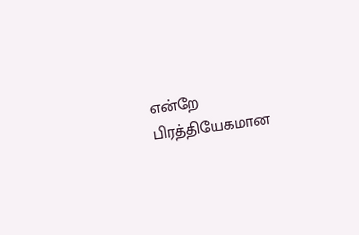என்றே பிரத்தியேகமான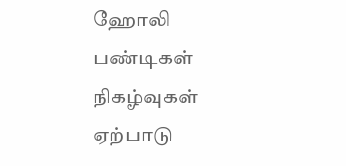ஹோலி பண்டிகள் நிகழ்வுகள் ஏற்பாடு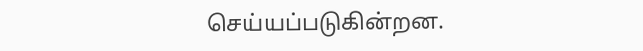செய்யப்படுகின்றன.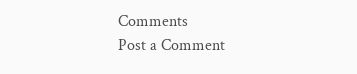Comments
Post a Comment